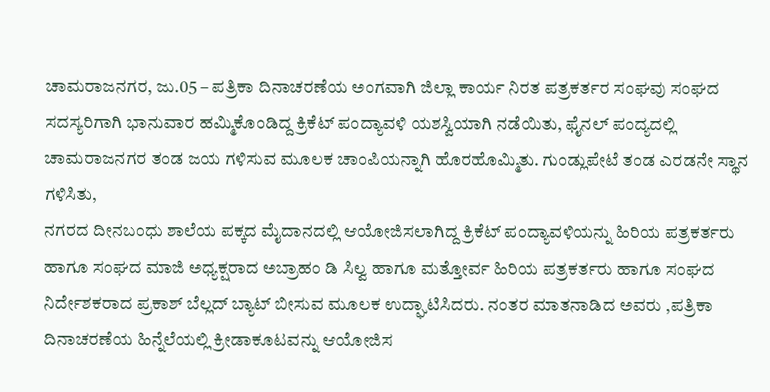ಚಾಮರಾಜನಗರ, ಜು.05 – ಪತ್ರಿಕಾ ದಿನಾಚರಣೆಯ ಅಂಗವಾಗಿ ಜಿಲ್ಲಾ ಕಾರ್ಯ ನಿರತ ಪತ್ರಕರ್ತರ ಸಂಘವು ಸಂಘದ ಸದಸ್ಯರಿಗಾಗಿ ಭಾನುವಾರ ಹಮ್ಮಿಕೊಂಡಿದ್ದ ಕ್ರಿಕೆಟ್ ಪಂದ್ಯಾವಳಿ ಯಶಸ್ವಿಯಾಗಿ ನಡೆಯಿತು, ಫೈನಲ್ ಪಂದ್ಯದಲ್ಲಿ ಚಾಮರಾಜನಗರ ತಂಡ ಜಯ ಗಳಿಸುವ ಮೂಲಕ ಚಾಂಪಿಯನ್ನಾಗಿ ಹೊರಹೊಮ್ಮಿತು. ಗುಂಡ್ಲುಪೇಟೆ ತಂಡ ಎರಡನೇ ಸ್ಥಾನ ಗಳಿಸಿತು,
ನಗರದ ದೀನಬಂಧು ಶಾಲೆಯ ಪಕ್ಕದ ಮೈದಾನದಲ್ಲಿ ಆಯೋಜಿಸಲಾಗಿದ್ದ ಕ್ರಿಕೆಟ್ ಪಂದ್ಯಾವಳಿಯನ್ನು ಹಿರಿಯ ಪತ್ರಕರ್ತರು ಹಾಗೂ ಸಂಘದ ಮಾಜಿ ಅಧ್ಯಕ್ಷರಾದ ಅಬ್ರಾಹಂ ಡಿ ಸಿಲ್ವ ಹಾಗೂ ಮತ್ತೋರ್ವ ಹಿರಿಯ ಪತ್ರಕರ್ತರು ಹಾಗೂ ಸಂಘದ ನಿರ್ದೇಶಕರಾದ ಪ್ರಕಾಶ್ ಬೆಲ್ಲದ್ ಬ್ಯಾಟ್ ಬೀಸುವ ಮೂಲಕ ಉದ್ಘಾಟಿಸಿದರು. ನಂತರ ಮಾತನಾಡಿದ ಅವರು ,ಪತ್ರಿಕಾ ದಿನಾಚರಣೆಯ ಹಿನ್ನೆಲೆಯಲ್ಲಿ ಕ್ರೀಡಾಕೂಟವನ್ನು ಆಯೋಜಿಸ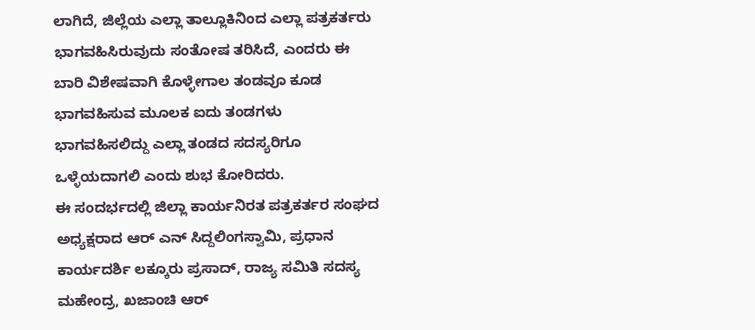ಲಾಗಿದೆ, ಜಿಲ್ಲೆಯ ಎಲ್ಲಾ ತಾಲ್ಲೂಕಿನಿಂದ ಎಲ್ಲಾ ಪತ್ರಕರ್ತರು ಭಾಗವಹಿಸಿರುವುದು ಸಂತೋಷ ತರಿಸಿದೆ, ಎಂದರು ಈ ಬಾರಿ ವಿಶೇಷವಾಗಿ ಕೊಳ್ಳೇಗಾಲ ತಂಡವೂ ಕೂಡ ಭಾಗವಹಿಸುವ ಮೂಲಕ ಐದು ತಂಡಗಳು ಭಾಗವಹಿಸಲಿದ್ದು ಎಲ್ಲಾ ತಂಡದ ಸದಸ್ಯರಿಗೂ ಒಳ್ಳೆಯದಾಗಲಿ ಎಂದು ಶುಭ ಕೋರಿದರು.
ಈ ಸಂದರ್ಭದಲ್ಲಿ ಜಿಲ್ಲಾ ಕಾರ್ಯನಿರತ ಪತ್ರಕರ್ತರ ಸಂಘದ ಅಧ್ಯಕ್ಷರಾದ ಆರ್ ಎನ್ ಸಿದ್ದಲಿಂಗಸ್ವಾಮಿ, ಪ್ರಧಾನ ಕಾರ್ಯದರ್ಶಿ ಲಕ್ಕೂರು ಪ್ರಸಾದ್, ರಾಜ್ಯ ಸಮಿತಿ ಸದಸ್ಯ ಮಹೇಂದ್ರ, ಖಜಾಂಚಿ ಆರ್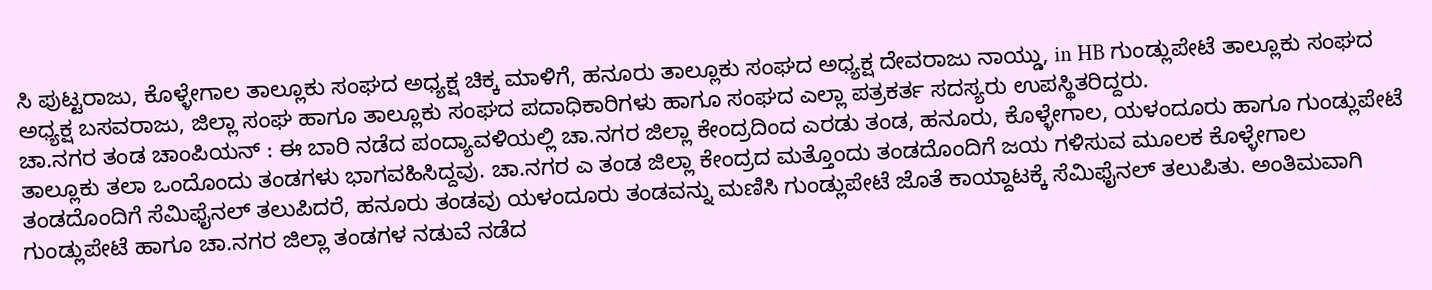ಸಿ ಪುಟ್ಟರಾಜು, ಕೊಳ್ಳೇಗಾಲ ತಾಲ್ಲೂಕು ಸಂಘದ ಅಧ್ಯಕ್ಷ ಚಿಕ್ಕ ಮಾಳಿಗೆ, ಹನೂರು ತಾಲ್ಲೂಕು ಸಂಘದ ಅಧ್ಯಕ್ಷ ದೇವರಾಜು ನಾಯ್ಡು, in HB ಗುಂಡ್ಲುಪೇಟೆ ತಾಲ್ಲೂಕು ಸಂಘದ ಅಧ್ಯಕ್ಷ ಬಸವರಾಜು, ಜಿಲ್ಲಾ ಸಂಘ ಹಾಗೂ ತಾಲ್ಲೂಕು ಸಂಘದ ಪದಾಧಿಕಾರಿಗಳು ಹಾಗೂ ಸಂಘದ ಎಲ್ಲಾ ಪತ್ರಕರ್ತ ಸದಸ್ಯರು ಉಪಸ್ಥಿತರಿದ್ದರು.
ಚಾ.ನಗರ ತಂಡ ಚಾಂಪಿಯನ್ : ಈ ಬಾರಿ ನಡೆದ ಪಂದ್ಯಾವಳಿಯಲ್ಲಿ ಚಾ.ನಗರ ಜಿಲ್ಲಾ ಕೇಂದ್ರದಿಂದ ಎರಡು ತಂಡ, ಹನೂರು, ಕೊಳ್ಳೇಗಾಲ, ಯಳಂದೂರು ಹಾಗೂ ಗುಂಡ್ಲುಪೇಟೆ ತಾಲ್ಲೂಕು ತಲಾ ಒಂದೊಂದು ತಂಡಗಳು ಭಾಗವಹಿಸಿದ್ದವು. ಚಾ.ನಗರ ಎ ತಂಡ ಜಿಲ್ಲಾ ಕೇಂದ್ರದ ಮತ್ತೊಂದು ತಂಡದೊಂದಿಗೆ ಜಯ ಗಳಿಸುವ ಮೂಲಕ ಕೊಳ್ಳೇಗಾಲ ತಂಡದೊಂದಿಗೆ ಸೆಮಿಫೈನಲ್ ತಲುಪಿದರೆ, ಹನೂರು ತಂಡವು ಯಳಂದೂರು ತಂಡವನ್ನು ಮಣಿಸಿ ಗುಂಡ್ಲುಪೇಟೆ ಜೊತೆ ಕಾಯ್ದಾಟಕ್ಕೆ ಸೆಮಿಫೈನಲ್ ತಲುಪಿತು. ಅಂತಿಮವಾಗಿ ಗುಂಡ್ಲುಪೇಟೆ ಹಾಗೂ ಚಾ.ನಗರ ಜಿಲ್ಲಾ ತಂಡಗಳ ನಡುವೆ ನಡೆದ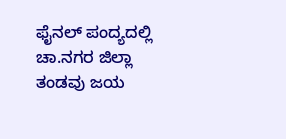ಫೈನಲ್ ಪಂದ್ಯದಲ್ಲಿ ಚಾ.ನಗರ ಜಿಲ್ಲಾ ತಂಡವು ಜಯ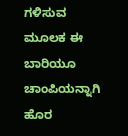ಗಳಿಸುವ ಮೂಲಕ ಈ ಬಾರಿಯೂ ಚಾಂಪಿಯನ್ನಾಗಿ ಹೊರ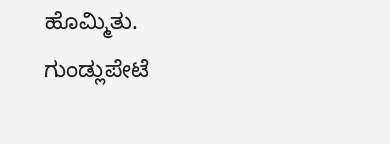ಹೊಮ್ಮಿತು. ಗುಂಡ್ಲುಪೇಟೆ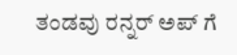ತಂಡವು ರನ್ನರ್ ಅಪ್ ಗೆ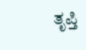ತೃಪ್ತಿ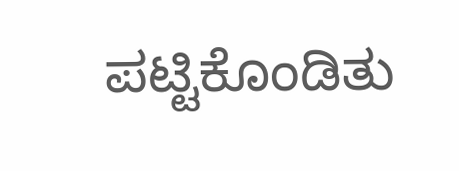ಪಟ್ಟಿಕೊಂಡಿತು